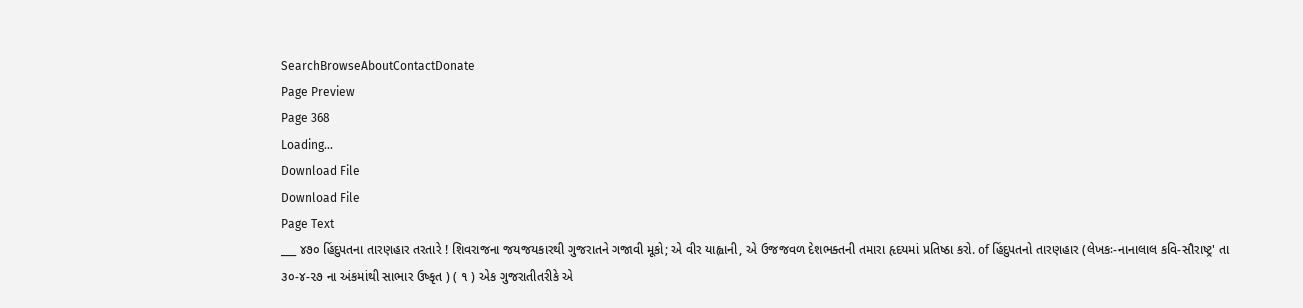SearchBrowseAboutContactDonate
Page Preview
Page 368
Loading...
Download File
Download File
Page Text
___ ૪૭૦ હિંદુપતના તારણહાર તરતારે ! શિવરાજના જયજયકારથી ગુજરાતને ગજાવી મૂકો; એ વીર યાહ્વાની, એ ઉજજવળ દેશભક્તની તમારા હૃદયમાં પ્રતિષ્ઠા કરો. of હિંદુપતનો તારણહાર (લેખકઃ-નાનાલાલ કવિ-સૌરાષ્ટ્ર' તા ૩૦-૪-૨૭ ના અંકમાંથી સાભાર ઉષ્કૃત ) ( ૧ ) એક ગુજરાતીતરીકે એ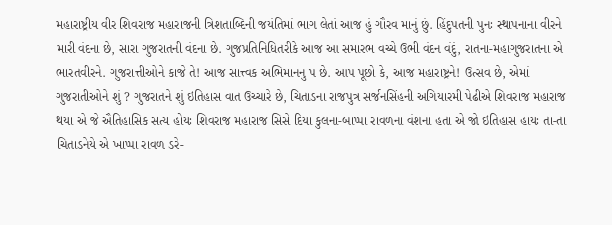મહારાષ્ટ્રીય વીર શિવરાજ મહારાજની ત્રિશતાબ્દિની જયંતિમાં ભાગ લેતાં આજ હું ગૌરવ માનું છું. હિંદુપતની પુનઃ સ્થાપનાના વીરને મારી વંદના છે, સારા ગુજરાતની વંદના છે. ગુજપ્રતિનિધિતરીકે આજ આ સમારભ વચ્ચે ઉભી વંદન વંદું, રાતના-મહાગુજરાતના એ ભારતવીરને. ગુજરાત્તીઓને કાજે તે! આજ સાત્ત્વક અભિમાનનુ પ છે. આપ પૂછો કે, આજ મહારાષ્ટ્રને! ઉત્સવ છે, એમાં ગુજરાતીઓને શું ? ગુજરાતને શું ઇતિહાસ વાત ઉચ્ચારે છે, ચિતાડના રાજપુત્ર સર્જનસિંહની અગિયારમી પેઢીએ શિવરાજ મહારાજ થયા એ જે ઐતિહાસિક સત્ય હોયઃ શિવરાજ મહારાજ સિસે દિયા કુલના-બાપ્પા રાવળના વંશના હતા એ જો ઇતિહાસ હાયઃ તા-તા ચિતાડનેયે એ ખાપ્પા રાવળ ડરે-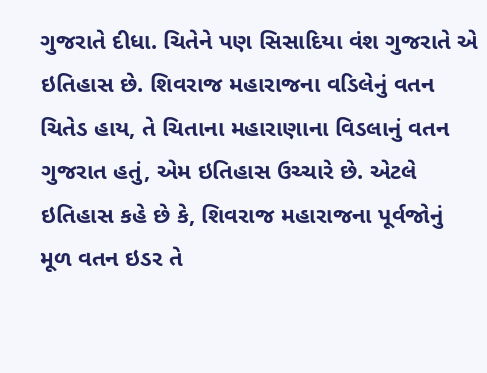ગુજરાતે દીધા. ચિતેને પણ સિસાદિયા વંશ ગુજરાતે એ ઇતિહાસ છે. શિવરાજ મહારાજના વડિલેનું વતન ચિતેડ હાય, તે ચિતાના મહારાણાના વિડલાનું વતન ગુજરાત હતું, એમ ઇતિહાસ ઉચ્ચારે છે. એટલે ઇતિહાસ કહે છે કે, શિવરાજ મહારાજના પૂર્વજોનું મૂળ વતન ઇડર તે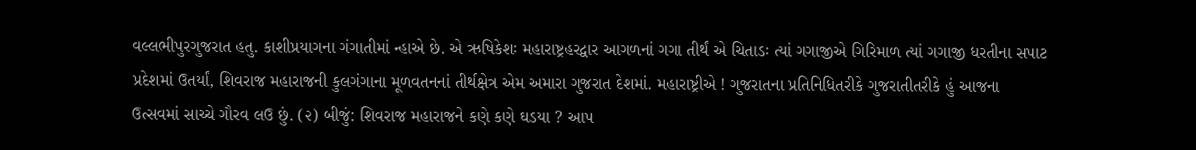વલ્લભીપુરગુજરાત હતુ. કાશીપ્રયાગના ગંગાતીમાં ન્હાએ છે. એ ઋષિકેશઃ મહારાષ્ટ્રહરદ્વાર આગળનાં ગગા તીર્થં એ ચિતાડઃ ત્યાં ગગાજીએ ગિરિમાળ ત્યાં ગગાજી ધરતીના સપાટ પ્રદેશમાં ઉતર્યાં, શિવરાજ મહારાજની કુલગંગાના મૂળવતનનાં તીર્થક્ષેત્ર એમ અમારા ગુજરાત દેશમાં. મહારાષ્ટ્રીએ ! ગુજરાતના પ્રતિનિધિતરીકે ગુજરાતીતરીકે હું આજના ઉત્સવમાં સાચ્ચે ગૌરવ લઉ છું. (૨) બીજું: શિવરાજ મહારાજને કણે કણે ઘડયા ? આપ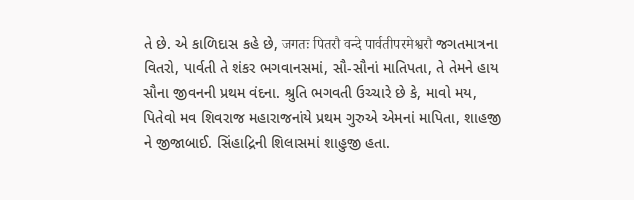તે છે. એ કાળિદાસ કહે છે, जगतः पितरौ वन्दे पार्वतीपरमेश्वरौ જગતમાત્રના વિતરો, પાર્વતી તે શંકર ભગવાનસમાં, સૌ-સૌનાં માતિપતા, તે તેમને હાય સૌના જીવનની પ્રથમ વંદના. શ્રુતિ ભગવતી ઉચ્ચારે છે કે, માવો મય, પિતેવો મવ શિવરાજ મહારાજનાંયે પ્રથમ ગુરુએ એમનાં માપિતા, શાહજી ને જીજાબાઈ. સિંહાદ્રિની શિલાસમાં શાહુજી હતા.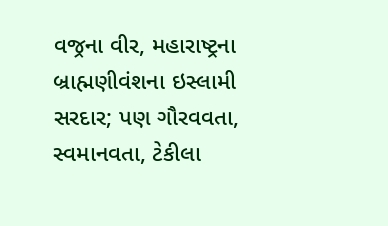વજ્રના વીર, મહારાષ્ટ્રના બ્રાહ્મણીવંશના ઇસ્લામી સરદાર; પણ ગૌરવવતા, સ્વમાનવતા, ટેકીલા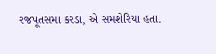રજપૂતસમા કરડા, એ સમશેરિયા હતા.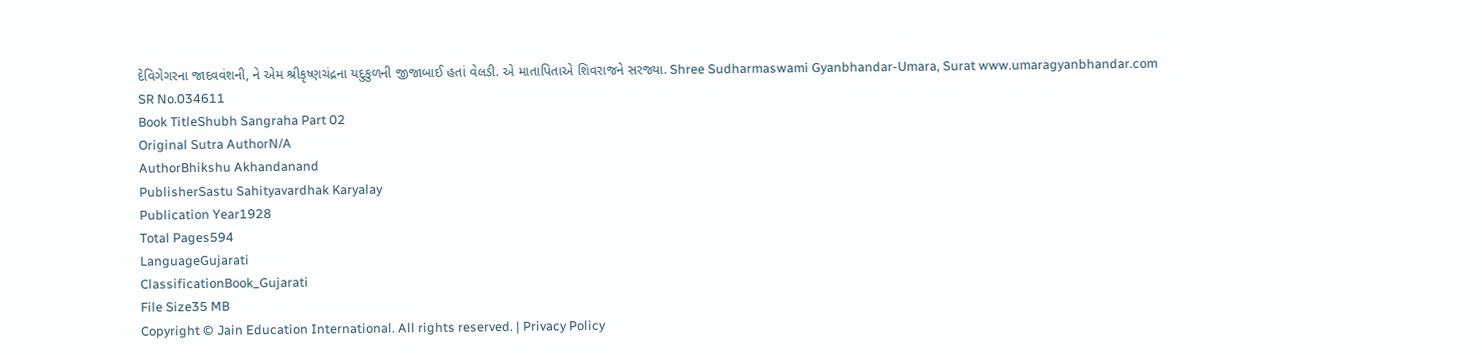દેવિગેગરના જાદવવંશની, ને એમ શ્રીકૃષ્ણચંદ્રના યદુકુળની જીજાબાઈ હતાં વેલડી. એ માતાપિતાએ શિવરાજને સરજ્યા. Shree Sudharmaswami Gyanbhandar-Umara, Surat www.umaragyanbhandar.com
SR No.034611
Book TitleShubh Sangraha Part 02
Original Sutra AuthorN/A
AuthorBhikshu Akhandanand
PublisherSastu Sahityavardhak Karyalay
Publication Year1928
Total Pages594
LanguageGujarati
ClassificationBook_Gujarati
File Size35 MB
Copyright © Jain Education International. All rights reserved. | Privacy Policy